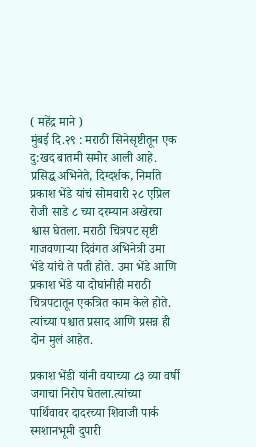( महेंद्र माने )
मुंबई दि.२९ : मराठी सिनेसृष्टीतून एक दु:खद बातमी समोर आली आहे. प्रसिद्ध अभिनेते, दिग्दर्शक, निर्माते प्रकाश भेंडे यांचं सोमवारी २८ एप्रिल रोजी साडे ८ च्या दरम्यान अखेरचा श्वास घेतला. मराठी चित्रपट सृष्टी गाजवणाऱ्या दिवंगत अभिनेत्री उमा भेंडे यांचे ते पती होते. उमा भेंडे आणि प्रकाश भेंडे या दोघांनीही मराठी चित्रपटातून एकत्रित काम केले होते. त्यांच्या पश्चात प्रसाद आणि प्रसन्न ही दोन मुलं आहेत.

प्रकाश भेंडी यांनी वयाच्या ८३ व्या वर्षी जगाचा निरोप घेतला.त्यांच्या पार्थिवावर दादरच्या शिवाजी पार्क स्मशानभूमी दुपारी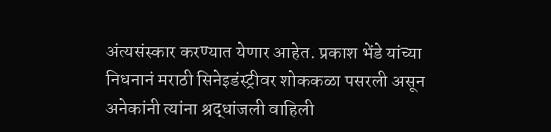अंत्यसंस्कार करण्यात येणार आहेत. प्रकाश भेंडे यांच्या निधनानं मराठी सिनेइडंस्ट्रीवर शोककळा पसरली असून अनेकांनी त्यांना श्रद्धांजली वाहिली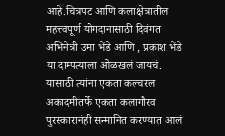आहे.चित्रपट आणि कलाक्षेत्रातील महत्त्वपूर्ण योगदानासाठी दिवंगत अभिनेत्री उमा भेंडे आणि , प्रकाश भेंडे या दाम्पत्याला ओळखलं जायचं. यासाठी त्यांना एकता कल्चरल अकादमीतर्फे एकता कलागौरव पुरस्कारानंही सन्मानित करण्यात आलं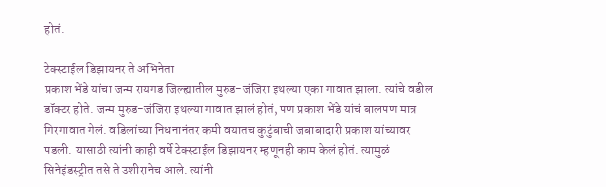होतं.

टेक्स्टाईल डिझायनर ते अभिनेता
प्रकाश भेंडे यांचा जन्म रायगड जिल्ह्यातील मुरुड-जंजिरा इथल्या एका गावात झाला. त्यांचे वडील डॉक्टर होते. जन्म मुरुड-जंजिरा इथल्या गावात झालं होतं, पण प्रकाश भेंडे यांचं बालपण मात्र गिरगावात गेलं. वडिलांच्या निधनानंतर कमी वयातच कुटुंबाची जबाबादारी प्रकाश यांच्यावर पडली. यासाठी त्यांनी काही वर्षे टेक्स्टाईल डिझायनर म्हणूनही काम केलं होतं. त्यामुळं सिनेइंडस्ट्रीत तसे ते उशीरानेच आले. त्यांनी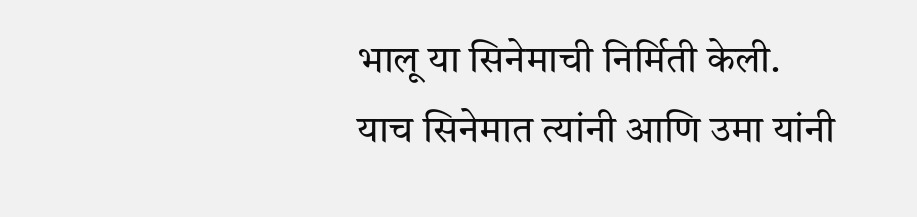भालू या सिनेमाची निर्मिती केली. याच सिनेमात त्यांनी आणि उमा यांनी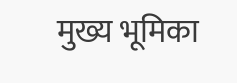मुख्य भूमिका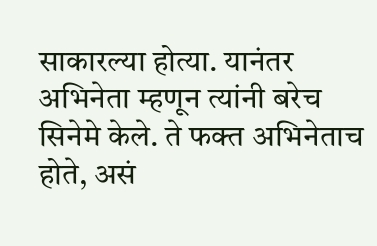साकारल्या होत्या. यानंतर अभिनेता म्हणून त्यांनी बरेच सिनेमे केले. ते फक्त अभिनेताच होते, असं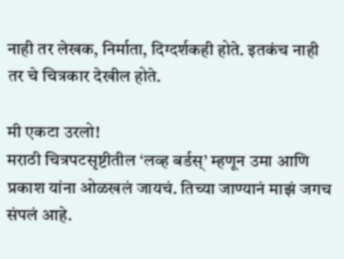नाही तर लेखक, निर्माता, दिग्दर्शकही होते. इतकंच नाही तर चे चित्रकार देखील होते.

मी एकटा उरलो!
मराठी चित्रपटसृष्टीतील ‘लव्ह बर्डस्’ म्हणून उमा आणि प्रकाश यांना ओळखलं जायचं. तिच्या जाण्यानं माझं जगच संपलं आहे.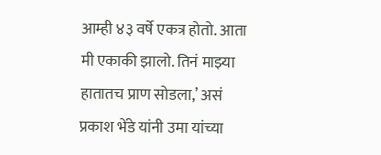आम्ही ४३ वर्षे एकत्र होतो. आता मी एकाकी झालो. तिनं माझ्या हातातच प्राण सोडला,’ असं प्रकाश भेंडे यांनी उमा यांच्या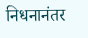निधनानंतर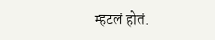म्हटलं होतं.